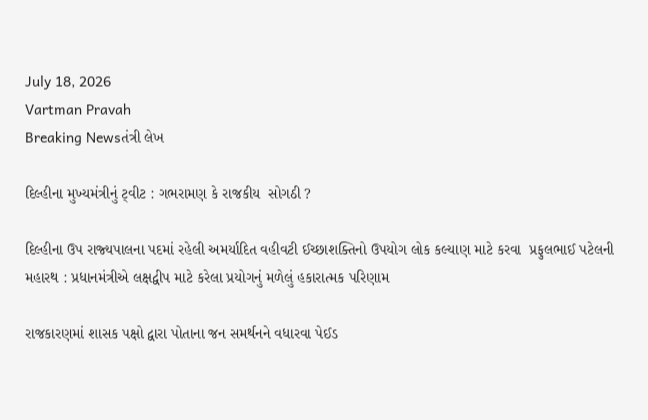July 18, 2026
Vartman Pravah
Breaking Newsતંત્રી લેખ

દિલ્‍હીના મુખ્‍યમંત્રીનું ટ્‍વીટ : ગભરામણ કે રાજકીય  સોગઠી ?

દિલ્‍હીના ઉપ રાજ્‍યપાલના પદમાં રહેલી અમર્યાદિત વહીવટી ઈચ્છાશક્‍તિનો ઉપયોગ લોક કલ્‍યાણ માટે કરવા  પ્રફુલભાઈ પટેલની મહારથ : પ્રધાનમંત્રીએ લક્ષદ્વીપ માટે કરેલા પ્રયોગનું મળેલું હકારાત્‍મક પરિણામ

રાજકારણમાં શાસક પક્ષો દ્વારા પોતાના જન સમર્થનને વધારવા પેઈડ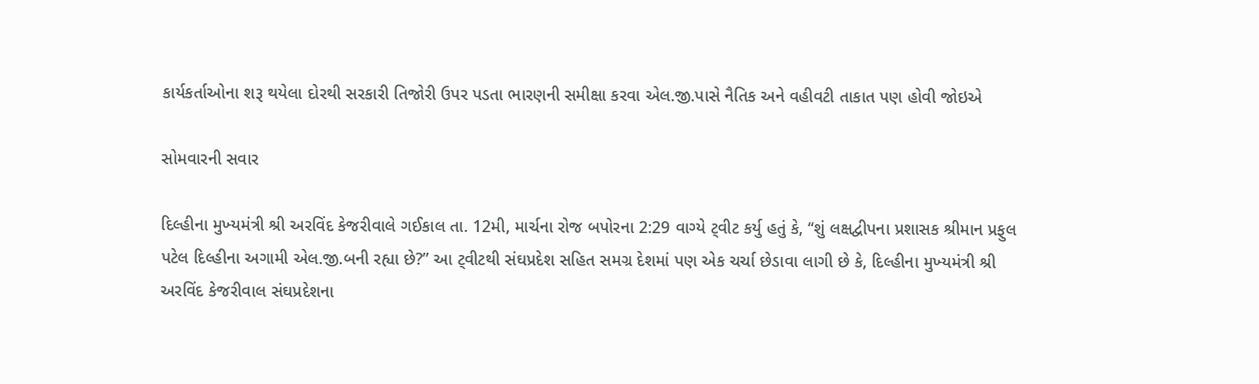કાર્યકર્તાઓના શરૂ થયેલા દોરથી સરકારી તિજોરી ઉપર પડતા ભારણની સમીક્ષા કરવા એલ.જી.પાસે નૈતિક અને વહીવટી તાકાત પણ હોવી જોઇએ

સોમવારની સવાર

દિલ્‍હીના મુખ્‍યમંત્રી શ્રી અરવિંદ કેજરીવાલે ગઈકાલ તા. 12મી, માર્ચના રોજ બપોરના 2:29 વાગ્‍યે ટ્‍વીટ કર્યુ હતું કે, ‘‘શું લક્ષદ્વીપના પ્રશાસક શ્રીમાન પ્રફુલ પટેલ દિલ્‍હીના અગામી એલ.જી.બની રહ્યા છે?” આ ટ્‍વીટથી સંઘપ્રદેશ સહિત સમગ્ર દેશમાં પણ એક ચર્ચા છેડાવા લાગી છે કે, દિલ્‍હીના મુખ્‍યમંત્રી શ્રી અરવિંદ કેજરીવાલ સંઘપ્રદેશના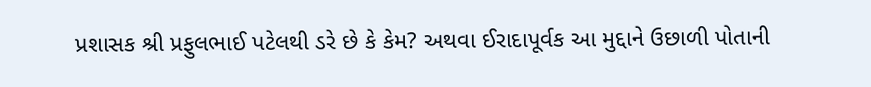પ્રશાસક શ્રી પ્રફુલભાઈ પટેલથી ડરે છે કે કેમ? અથવા ઈરાદાપૂર્વક આ મુદ્દાને ઉછાળી પોતાની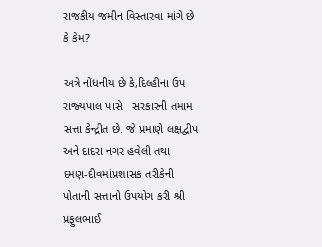રાજકીય જમીન વિસ્‍તારવા માંગે છે કે કેમ?

અત્રે નોંધનીય છે કે,દિલ્‍હીના ઉપ રાજ્‍યપાલ પાસે   સરકારની તમામ સત્તા કેન્‍દ્રીત છે. જે પ્રમાણે લક્ષદ્વીપ અને દાદરા નગર હવેલી તથા દમણ-દીવમાંપ્રશાસક તરીકેની પોતાની સત્તાનો ઉપયોગ કરી શ્રી પ્રફુલભાઈ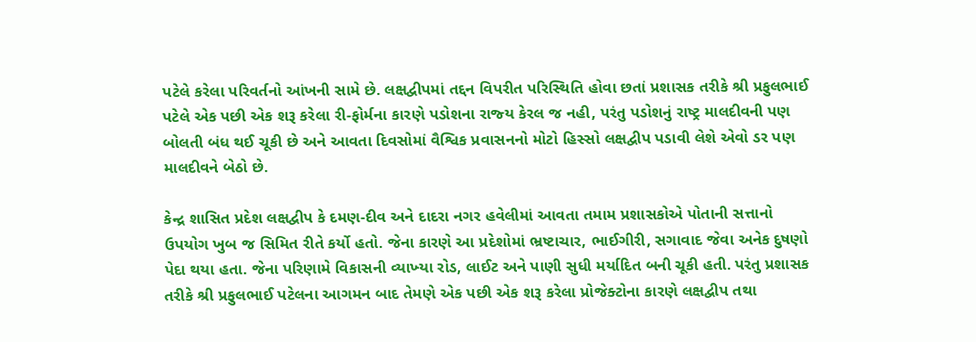પટેલે કરેલા પરિવર્તનો આંખની સામે છે. લક્ષદ્વીપમાં તદ્દન વિપરીત પરિસ્‍થિતિ હોવા છતાં પ્રશાસક તરીકે શ્રી પ્રફુલભાઈ પટેલે એક પછી એક શરૂ કરેલા રી-ફોર્મના કારણે પડોશના રાજ્‍ય કેરલ જ નહી, પરંતુ પડોશનું રાષ્‍ટ્ર માલદીવની પણ બોલતી બંધ થઈ ચૂકી છે અને આવતા દિવસોમાં વૈશ્વિક પ્રવાસનનો મોટો હિસ્‍સો લક્ષદ્વીપ પડાવી લેશે એવો ડર પણ માલદીવને બેઠો છે.

કેન્‍દ્ર શાસિત પ્રદેશ લક્ષદ્વીપ કે દમણ-દીવ અને દાદરા નગર હવેલીમાં આવતા તમામ પ્રશાસકોએ પોતાની સત્તાનો ઉપયોગ ખુબ જ સિમિત રીતે કર્યો હતો. જેના કારણે આ પ્રદેશોમાં ભ્રષ્‍ટાચાર, ભાઈગીરી, સગાવાદ જેવા અનેક દુષણો પેદા થયા હતા. જેના પરિણામે વિકાસની વ્‍યાખ્‍યા રોડ, લાઈટ અને પાણી સુધી મર્યાદિત બની ચૂકી હતી. પરંતુ પ્રશાસક તરીકે શ્રી પ્રફુલભાઈ પટેલના આગમન બાદ તેમણે એક પછી એક શરૂ કરેલા પ્રોજેક્‍ટોના કારણે લક્ષદ્વીપ તથા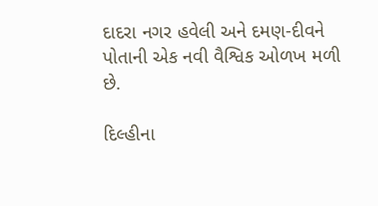દાદરા નગર હવેલી અને દમણ-દીવને પોતાની એક નવી વૈશ્વિક ઓળખ મળી છે.

દિલ્‍હીના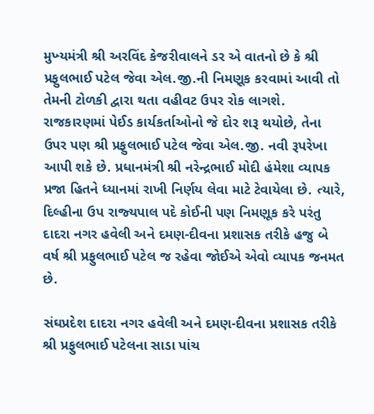મુખ્‍યમંત્રી શ્રી અરવિંદ કેજરીવાલને ડર એ વાતનો છે કે શ્રી પ્રફુલભાઈ પટેલ જેવા એલ.જી.ની નિમણૂક કરવામાં આવી તો તેમની ટોળકી દ્વારા થતા વહીવટ ઉપર રોક લાગશે. રાજકારણમાં પેઈડ કાર્યકર્તાઓનો જે દોર શરૂ થયોછે, તેના ઉપર પણ શ્રી પ્રફુલભાઈ પટેલ જેવા એલ.જી. નવી રૂપરેખા આપી શકે છે. પ્રધાનમંત્રી શ્રી નરેન્‍દ્રભાઈ મોદી હંમેશા વ્‍યાપક પ્રજા હિતને ધ્‍યાનમાં રાખી નિર્ણય લેવા માટે ટેવાયેલા છે. ત્‍યારે, દિલ્‍હીના ઉપ રાજ્‍યપાલ પદે કોઈની પણ નિમણૂક કરે પરંતુ દાદરા નગર હવેલી અને દમણ-દીવના પ્રશાસક તરીકે હજુ બે વર્ષ શ્રી પ્રફુલભાઈ પટેલ જ રહેવા જોઈએ એવો વ્‍યાપક જનમત છે.

સંઘપ્રદેશ દાદરા નગર હવેલી અને દમણ-દીવના પ્રશાસક તરીકે શ્રી પ્રફુલભાઈ પટેલના સાડા પાંચ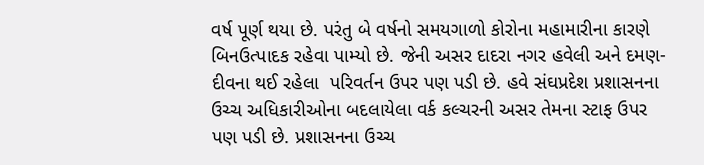વર્ષ પૂર્ણ થયા છે. પરંતુ બે વર્ષનો સમયગાળો કોરોના મહામારીના કારણે બિનઉત્‍પાદક રહેવા પામ્‍યો છે. જેની અસર દાદરા નગર હવેલી અને દમણ-દીવના થઈ રહેલા  પરિવર્તન ઉપર પણ પડી છે. હવે સંઘપ્રદેશ પ્રશાસનના  ઉચ્‍ચ અધિકારીઓના બદલાયેલા વર્ક કલ્‍ચરની અસર તેમના સ્‍ટાફ ઉપર પણ પડી છે. પ્રશાસનના ઉચ્‍ચ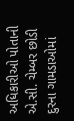અધિકારીઓ પોતાની એ.સી. ચેમ્‍બર છોડી દુરના ગામડાઓમાં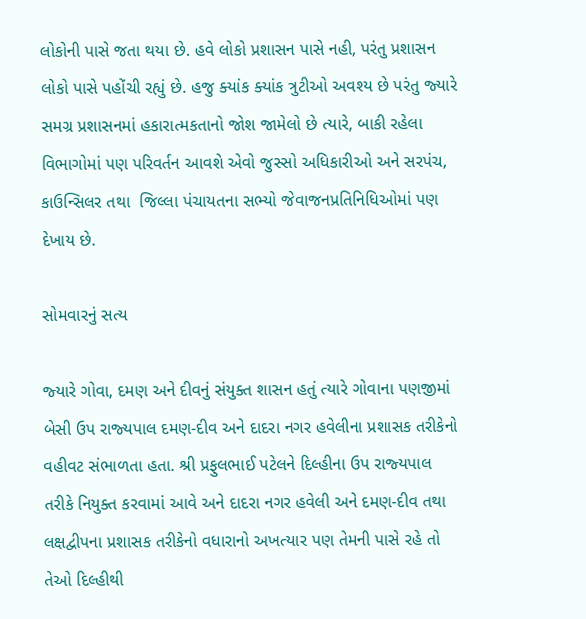લોકોની પાસે જતા થયા છે. હવે લોકો પ્રશાસન પાસે નહી, પરંતુ પ્રશાસન લોકો પાસે પહોંચી રહ્યું છે. હજુ ક્‍યાંક ક્‍યાંક ત્રુટીઓ અવશ્‍ય છે પરંતુ જ્‍યારે સમગ્ર પ્રશાસનમાં હકારાત્‍મકતાનો જોશ જામેલો છે ત્‍યારે, બાકી રહેલા વિભાગોમાં પણ પરિવર્તન આવશે એવો જુસ્‍સો અધિકારીઓ અને સરપંચ, કાઉન્‍સિલર તથા  જિલ્લા પંચાયતના સભ્‍યો જેવાજનપ્રતિનિધિઓમાં પણ દેખાય છે.

સોમવારનું સત્‍ય

જ્‍યારે ગોવા, દમણ અને દીવનું સંયુક્‍ત શાસન હતું ત્‍યારે ગોવાના પણજીમાં બેસી ઉપ રાજ્‍યપાલ દમણ-દીવ અને દાદરા નગર હવેલીના પ્રશાસક તરીકેનો વહીવટ સંભાળતા હતા. શ્રી પ્રફુલભાઈ પટેલને દિલ્‍હીના ઉપ રાજ્‍યપાલ તરીકે નિયુક્‍ત કરવામાં આવે અને દાદરા નગર હવેલી અને દમણ-દીવ તથા લક્ષદ્વીપના પ્રશાસક તરીકેનો વધારાનો અખત્‍યાર પણ તેમની પાસે રહે તો  તેઓ દિલ્‍હીથી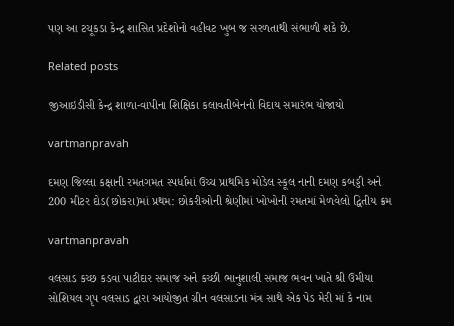પણ આ ટચૂકડા કેન્‍દ્ર શાસિત પ્રદેશોનો વહીવટ ખુબ જ સરળતાથી સંભાળી શકે છે.

Related posts

જીઆઇડીસી કેન્‍દ્ર શાળા-વાપીના શિક્ષિકા કલાવતીબેનનો વિદાય સમારંભ યોજાયો

vartmanpravah

દમણ જિલ્લા કક્ષાની રમતગમત સ્‍પર્ધામાં ઉચ્‍ચ પ્રાથમિક મોડેલ સ્‍કૂલ નાની દમણ કબડ્ડી અને 200 મીટર દોડ(છોકરા)માં પ્રથમ: છોકરીઓની શ્રેણીમાં ખોખોની રમતમાં મેળવેલો દ્વિતીય ક્રમ

vartmanpravah

વલસાડ કચ્‍છ કડવા પાટીદાર સમાજ અને કચ્‍છી ભાનુશાલી સમાજ ભવન ખાતે શ્રી ઉમીયા સોશિયલ ગૃપ વલસાડ દ્વારા આયોજીત ગ્રીન વલસાડના મંત્ર સાથે એક પેડ મેરી માં કે નામ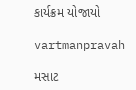કાર્યક્રમ યોજાયો

vartmanpravah

મસાટ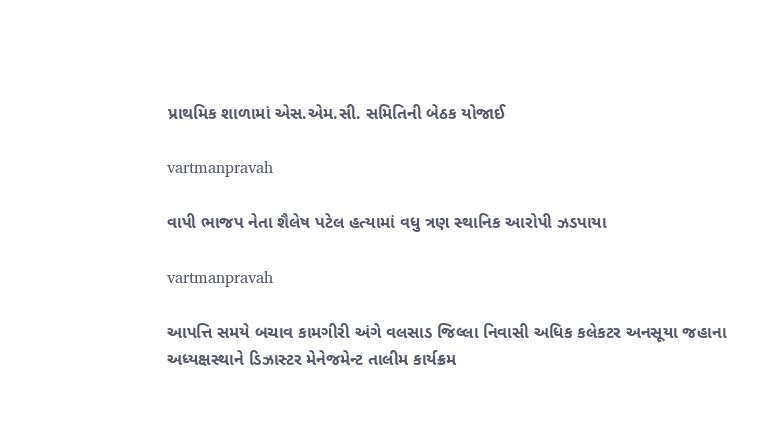પ્રાથમિક શાળામાં એસ.એમ.સી. સમિતિની બેઠક યોજાઈ

vartmanpravah

વાપી ભાજપ નેતા શૈલેષ પટેલ હત્‍યામાં વધુ ત્રણ સ્‍થાનિક આરોપી ઝડપાયા

vartmanpravah

આપત્તિ સમયે બચાવ કામગીરી અંગે વલસાડ જિલ્લા નિવાસી અધિક કલેકટર અનસૂયા જહાના અધ્‍યક્ષસ્‍થાને ડિઝાસ્‍ટર મેનેજમેન્‍ટ તાલીમ કાર્યક્રમ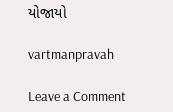યોજાયો

vartmanpravah

Leave a Comment